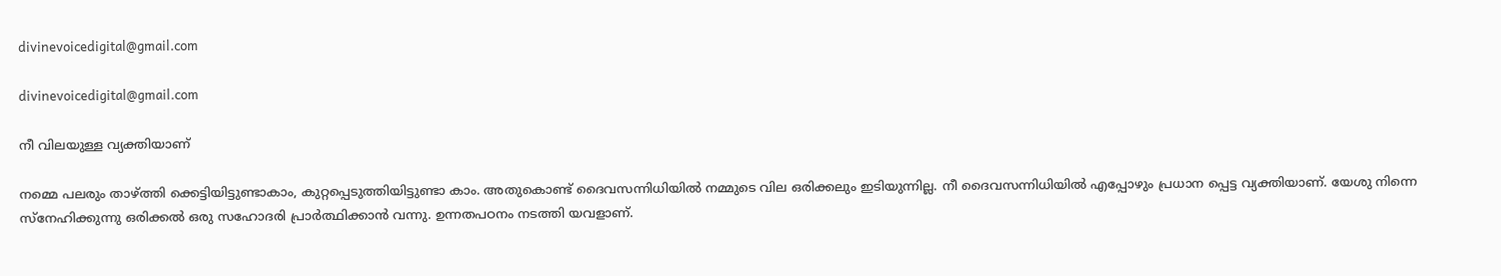divinevoicedigital@gmail.com

divinevoicedigital@gmail.com

നീ വിലയുള്ള വ്യക്തിയാണ്

നമ്മെ പലരും താഴ്ത്തി ക്കെട്ടിയിട്ടുണ്ടാകാം, കുറ്റപ്പെടുത്തിയിട്ടുണ്ടാ കാം. അതുകൊണ്ട് ദൈവസന്നിധിയിൽ നമ്മുടെ വില ഒരിക്കലും ഇടിയുന്നില്ല. നീ ദൈവസന്നിധിയിൽ എപ്പോഴും പ്രധാന പ്പെട്ട വ്യക്തിയാണ്. യേശു നിന്നെ സ്നേഹിക്കുന്നു ഒരിക്കൽ ഒരു സഹോദരി പ്രാർത്ഥിക്കാൻ വന്നു. ഉന്നതപഠനം നടത്തി യവളാണ്.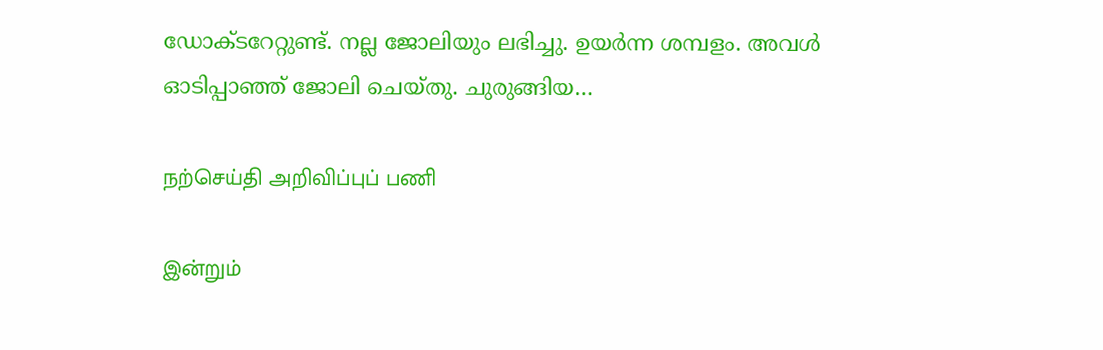ഡോക്ടറേറ്റുണ്ട്. നല്ല ജോലിയും ലഭിച്ചു. ഉയർന്ന ശമ്പളം. അവൾ ഓടിപ്പാഞ്ഞ് ജോലി ചെയ്‌തു. ചുരുങ്ങിയ…

நற்செய்தி அறிவிப்புப் பணி

இன்றும்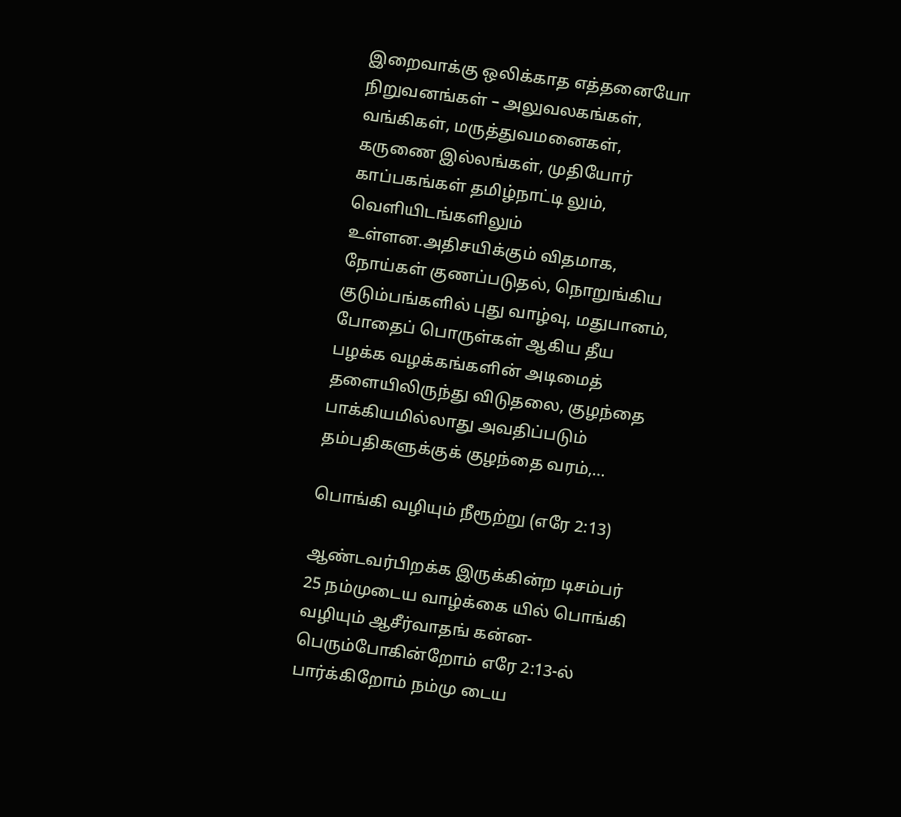இறைவாக்கு ஒலிக்காத எத்தனையோ நிறுவனங்கள் – அலுவலகங்கள், வங்கிகள், மருத்துவமனைகள், கருணை இல்லங்கள், முதியோர் காப்பகங்கள் தமிழ்நாட்டி லும், வெளியிடங்களிலும் உள்ளன.அதிசயிக்கும் விதமாக, நோய்கள் குணப்படுதல், நொறுங்கிய குடும்பங்களில் புது வாழ்வு, மதுபானம், போதைப் பொருள்கள் ஆகிய தீய பழக்க வழக்கங்களின் அடிமைத் தளையிலிருந்து விடுதலை, குழந்தை பாக்கியமில்லாது அவதிப்படும் தம்பதிகளுக்குக் குழந்தை வரம்,…

பொங்கி வழியும் நீரூற்று (எரே 2:13)

ஆண்டவர்பிறக்க இருக்கின்ற டிசம்பர் 25 நம்முடைய வாழ்க்கை யில் பொங்கி வழியும் ஆசீர்வாதங் கன்ன- பெரும்போகின்றோம் எரே 2:13-ல் பார்க்கிறோம் நம்மு டைய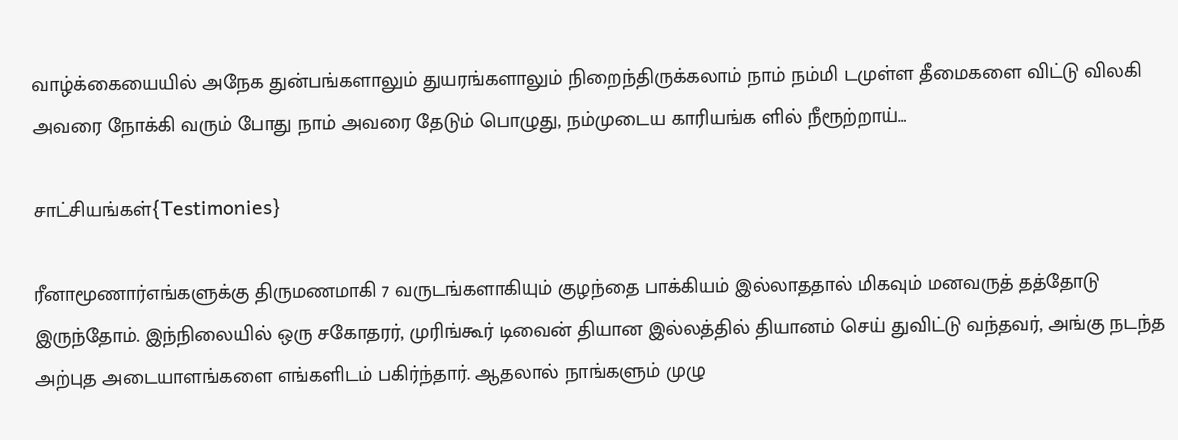வாழ்க்கையையில் அநேக துன்பங்களாலும் துயரங்களாலும் நிறைந்திருக்கலாம் நாம் நம்மி டமுள்ள தீமைகளை விட்டு விலகி அவரை நோக்கி வரும் போது நாம் அவரை தேடும் பொழுது, நம்முடைய காரியங்க ளில் நீரூற்றாய்…

சாட்சியங்கள்{Testimonies}

ரீனாமூணார்எங்களுக்கு திருமணமாகி 7 வருடங்களாகியும் குழந்தை பாக்கியம் இல்லாததால் மிகவும் மனவருத் தத்தோடு இருந்தோம். இந்நிலையில் ஒரு சகோதரர், முரிங்கூர் டிவைன் தியான இல்லத்தில் தியானம் செய் துவிட்டு வந்தவர், அங்கு நடந்த அற்புத அடையாளங்களை எங்களிடம் பகிர்ந்தார். ஆதலால் நாங்களும் முழு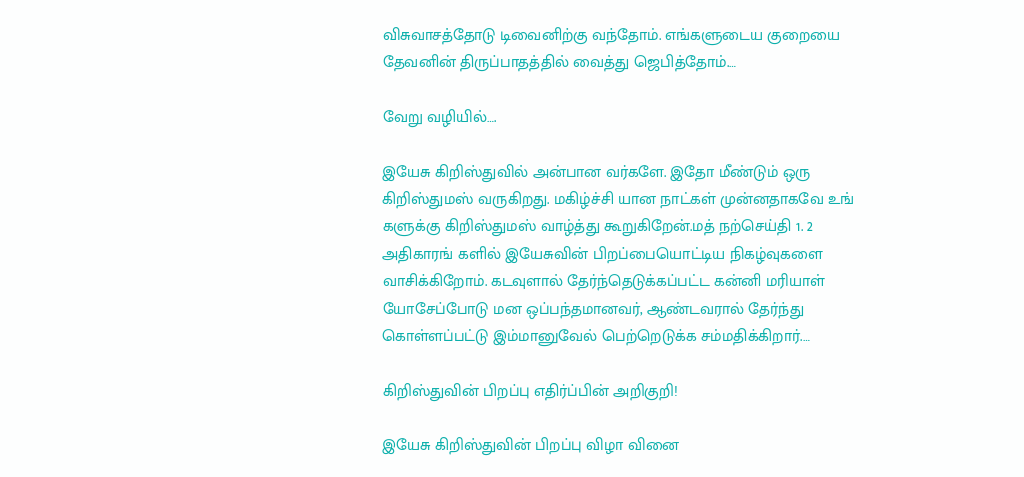விசுவாசத்தோடு டிவைனிற்கு வந்தோம். எங்களுடைய குறையை தேவனின் திருப்பாதத்தில் வைத்து ஜெபித்தோம்.…

வேறு வழியில்….

இயேசு கிறிஸ்துவில் அன்பான வர்களே. இதோ மீண்டும் ஒரு கிறிஸ்துமஸ் வருகிறது. மகிழ்ச்சி யான நாட்கள் முன்னதாகவே உங் களுக்கு கிறிஸ்துமஸ் வாழ்த்து கூறுகிறேன்.மத் நற்செய்தி 1. 2 அதிகாரங் களில் இயேசுவின் பிறப்பையொட்டிய நிகழ்வுகளை வாசிக்கிறோம். கடவுளால் தேர்ந்தெடுக்கப்பட்ட கன்னி மரியாள் யோசேப்போடு மன ஒப்பந்தமானவர், ஆண்டவரால் தேர்ந்து கொள்ளப்பட்டு இம்மானுவேல் பெற்றெடுக்க சம்மதிக்கிறார்.…

கிறிஸ்துவின் பிறப்பு எதிர்ப்பின் அறிகுறி!

இயேசு கிறிஸ்துவின் பிறப்பு விழா வினை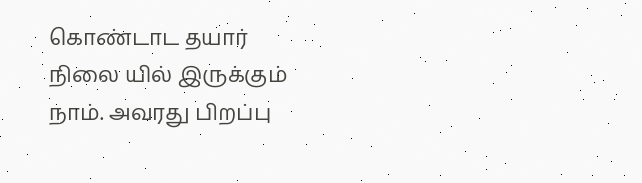கொண்டாட தயார் நிலை யில் இருக்கும் நாம். அவரது பிறப்பு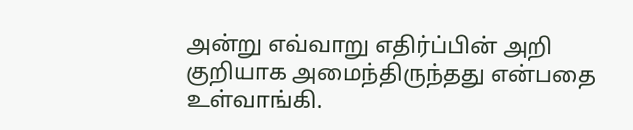அன்று எவ்வாறு எதிர்ப்பின் அறி குறியாக அமைந்திருந்தது என்பதை உள்வாங்கி.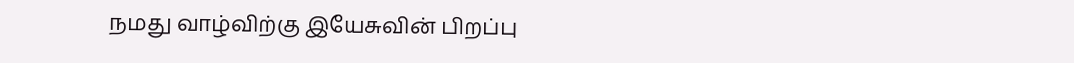நமது வாழ்விற்கு இயேசுவின் பிறப்பு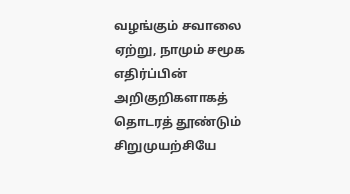வழங்கும் சவாலை ஏற்று, நாமும் சமூக எதிர்ப்பின் அறிகுறிகளாகத் தொடரத் தூண்டும் சிறுமுயற்சியே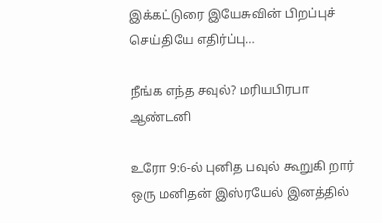இக்கட்டுரை இயேசுவின் பிறப்புச் செய்தியே எதிர்ப்பு…

நீங்க எந்த சவுல்? மரியபிரபா ஆண்டனி

உரோ 9:6-ல் புனித பவுல் கூறுகி றார் ஒரு மனிதன் இஸ்ரயேல் இனத்தில்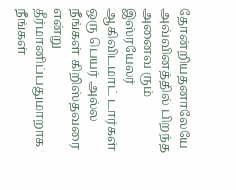தோன்றியதனாலேயே அவ்வினத்தில் பிறந்த அனைவ ரும் இஸ்ரயேலர் ஆகிவிடமாட் டார்கள் ஒரு பெயர் அல்ல நீங்கள் கிறிஸ்தவரை என்று தீர்மானிப்பதுமாறாக நீங்கள்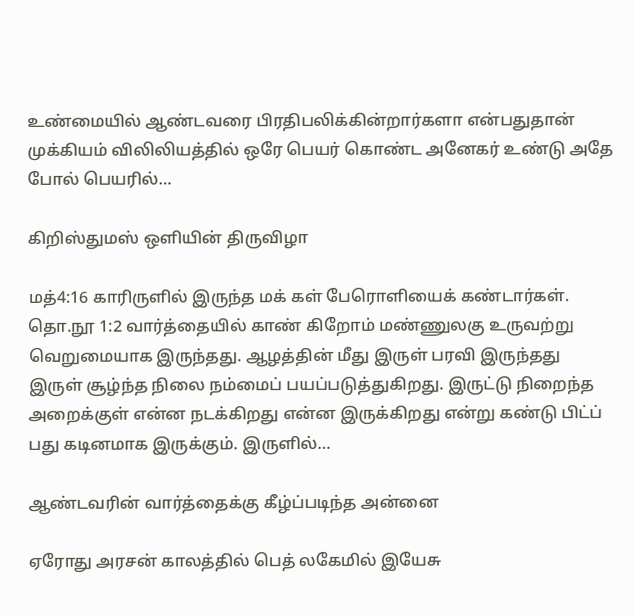உண்மையில் ஆண்டவரை பிரதிபலிக்கின்றார்களா என்பதுதான் முக்கியம் விலிலியத்தில் ஒரே பெயர் கொண்ட அனேகர் உண்டு அதே போல் பெயரில்…

கிறிஸ்துமஸ் ஒளியின் திருவிழா

மத்4:16 காரிருளில் இருந்த மக் கள் பேரொளியைக் கண்டார்கள். தொ.நூ 1:2 வார்த்தையில் காண் கிறோம் மண்ணுலகு உருவற்று வெறுமையாக இருந்தது. ஆழத்தின் மீது இருள் பரவி இருந்தது இருள் சூழ்ந்த நிலை நம்மைப் பயப்படுத்துகிறது. இருட்டு நிறைந்த அறைக்குள் என்ன நடக்கிறது என்ன இருக்கிறது என்று கண்டு பிட்ப் பது கடினமாக இருக்கும். இருளில்…

ஆண்டவரின் வார்த்தைக்கு கீழ்ப்படிந்த அன்னை

ஏரோது அரசன் காலத்தில் பெத் லகேமில் இயேசு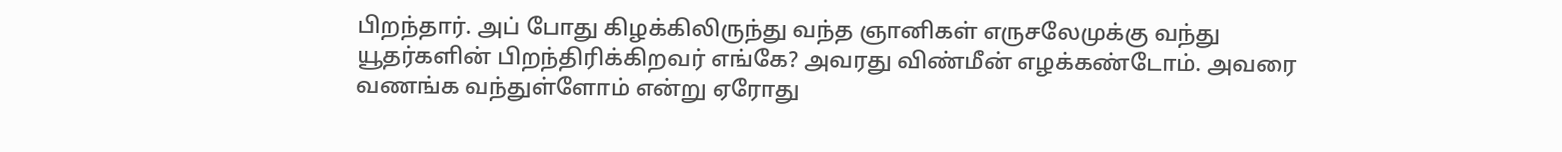பிறந்தார். அப் போது கிழக்கிலிருந்து வந்த ஞானிகள் எருசலேமுக்கு வந்து யூதர்களின் பிறந்திரிக்கிறவர் எங்கே? அவரது விண்மீன் எழக்கண்டோம். அவரை வணங்க வந்துள்ளோம் என்று ஏரோது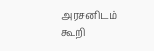அரசனிடம் கூறி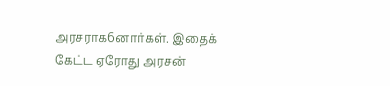அரசராக6னார்கள். இதைக் கேட்ட ஏரோது அரசன்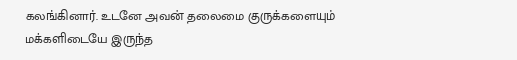கலங்கினார். உடனே அவன் தலைமை குருக்களையும் மக்களிடையே இருந்த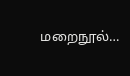மறைநூல்…